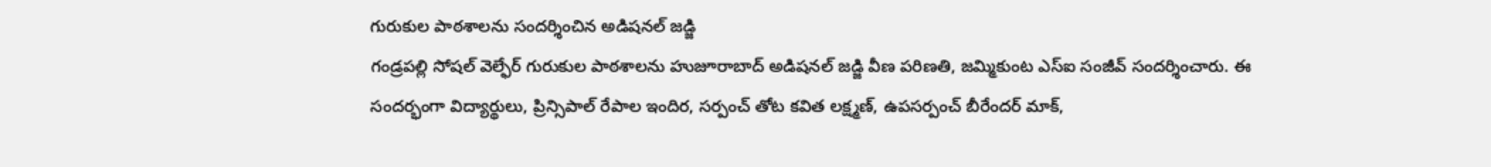గురుకుల పాఠశాలను సందర్శించిన అడిషనల్ జడ్జి
గండ్రపల్లి సోషల్ వెల్ఫేర్ గురుకుల పాఠశాలను హుజూరాబాద్ అడిషనల్ జడ్జి వీణ పరిణతి, జమ్మికుంట ఎస్ఐ సంజీవ్ సందర్శించారు. ఈ సందర్భంగా విద్యార్థులు, ప్రిన్సిపాల్ రేపాల ఇందిర, సర్పంచ్ తోట కవిత లక్ష్మణ్, ఉపసర్పంచ్ బీరేందర్ మాక్,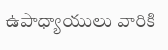ఉపాధ్యాయులు వారికి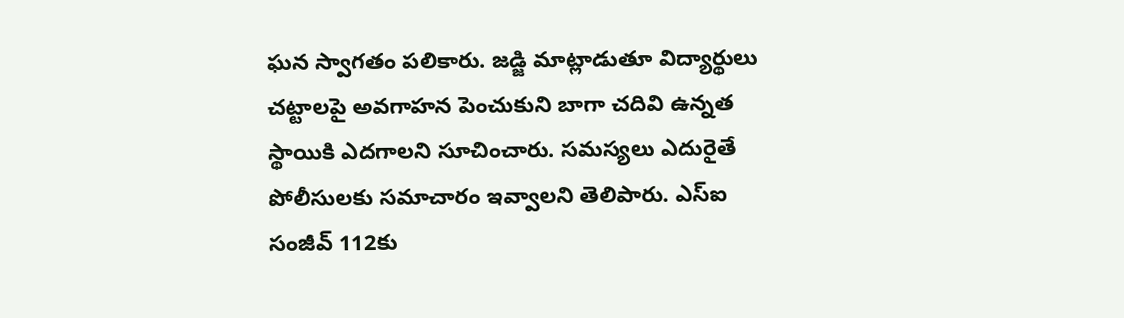ఘన స్వాగతం పలికారు. జడ్జి మాట్లాడుతూ విద్యార్థులు చట్టాలపై అవగాహన పెంచుకుని బాగా చదివి ఉన్నత స్థాయికి ఎదగాలని సూచించారు. సమస్యలు ఎదురైతే పోలీసులకు సమాచారం ఇవ్వాలని తెలిపారు. ఎస్ఐ సంజీవ్ 112కు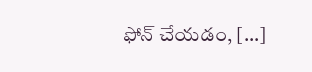ఫోన్ చేయడం, […]